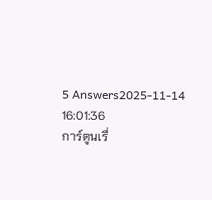5 Answers2025-11-14 16:01:36
การ์ตูนเรื่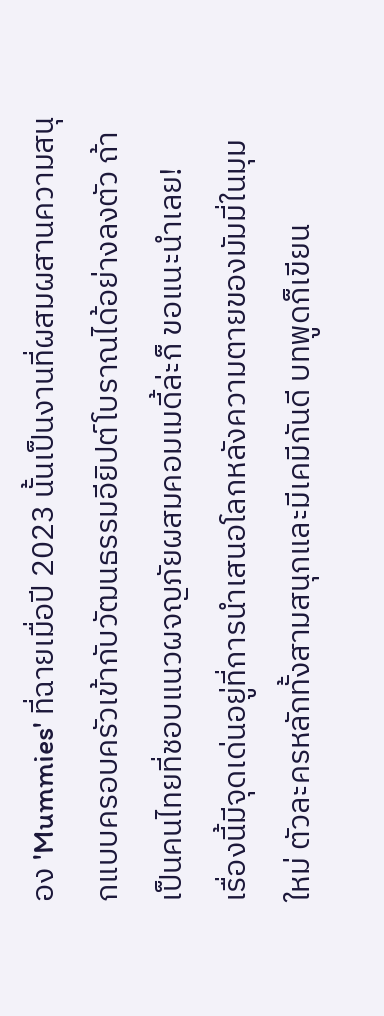อง 'Mummies' ที่ฉายเมื่อปี 2023 นั้นเป็นงานที่ผสมผสานความสนุกแบบครอบครัวเข้ากับวัฒนธรรมอียิปต์โบราณได้อย่างลงตัว ถ้าเป็นคนไทยที่ชอบแนวผจญภัยผสมคอมเมดี้ล่ะก็ ขอแนะนำเลย!
เรื่องนี้มีจุดเด่นอยู่ที่การนำเสนอโลกหลังความตายของมัมมี่ในมุมใหม่ ตัวละครหลักทั้งสามสนุกและมีเคมีกันดี บทพูดก็เขียน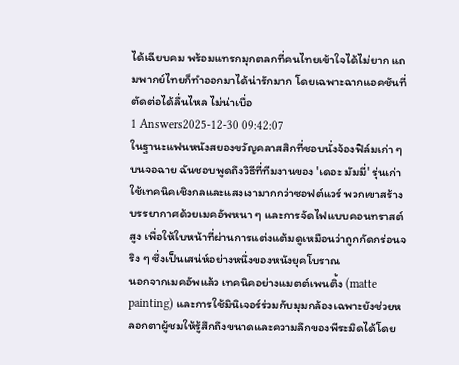ได้เฉียบคม พร้อมแทรกมุกตลกที่คนไทยเข้าใจได้ไม่ยาก แถมพากย์ไทยก็ทำออกมาได้น่ารักมาก โดยเฉพาะฉากแอคชันที่ตัดต่อได้ลื่นไหล ไม่น่าเบื่อ
1 Answers2025-12-30 09:42:07
ในฐานะแฟนหนังสยองขวัญคลาสสิกที่ชอบนั่งจ้องฟิล์มเก่า ๆ บนจอฉาย ฉันชอบพูดถึงวิธีที่ทีมงานของ 'เดอะ มัมมี่' รุ่นเก่าใช้เทคนิคเชิงกลและแสงเงามากกว่าซอฟต์แวร์ พวกเขาสร้างบรรยากาศด้วยเมคอัพหนา ๆ และการจัดไฟแบบคอนทราสต์สูง เพื่อให้ใบหน้าที่ผ่านการแต่งแต้มดูเหมือนว่าถูกกัดกร่อนจริง ๆ ซึ่งเป็นเสน่ห์อย่างหนึ่งของหนังยุคโบราณ
นอกจากเมคอัพแล้ว เทคนิคอย่างแมตต์เพนติ้ง (matte painting) และการใช้มินิเจอร์ร่วมกับมุมกล้องเฉพาะยังช่วยหลอกตาผู้ชมให้รู้สึกถึงขนาดและความลึกของพีระมิดได้โดย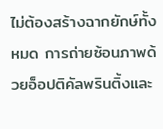ไม่ต้องสร้างฉากยักษ์ทั้งหมด การถ่ายซ้อนภาพด้วยอ็อปติคัลพรินติ้งและ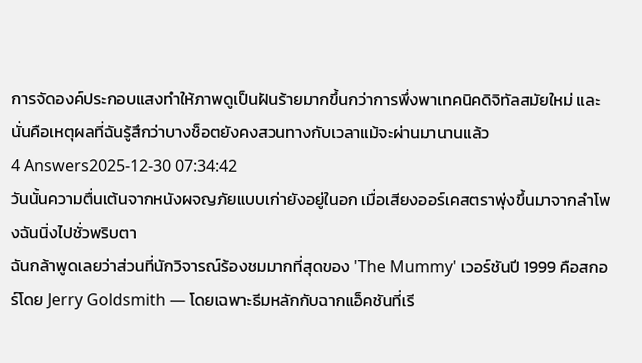การจัดองค์ประกอบแสงทำให้ภาพดูเป็นฝันร้ายมากขึ้นกว่าการพึ่งพาเทคนิคดิจิทัลสมัยใหม่ และนั่นคือเหตุผลที่ฉันรู้สึกว่าบางช็อตยังคงสวนทางกับเวลาแม้จะผ่านมานานแล้ว
4 Answers2025-12-30 07:34:42
วันนั้นความตื่นเต้นจากหนังผจญภัยแบบเก่ายังอยู่ในอก เมื่อเสียงออร์เคสตราพุ่งขึ้นมาจากลำโพงฉันนิ่งไปชั่วพริบตา
ฉันกล้าพูดเลยว่าส่วนที่นักวิจารณ์ร้องชมมากที่สุดของ 'The Mummy' เวอร์ชันปี 1999 คือสกอร์โดย Jerry Goldsmith — โดยเฉพาะธีมหลักกับฉากแอ็คชันที่เรี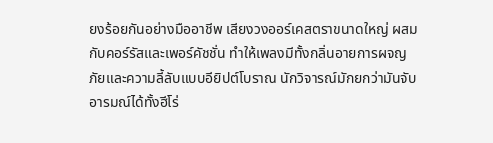ยงร้อยกันอย่างมืออาชีพ เสียงวงออร์เคสตราขนาดใหญ่ ผสมกับคอร์รัสและเพอร์คัชชั่น ทำให้เพลงมีทั้งกลิ่นอายการผจญภัยและความลี้ลับแบบอียิปต์โบราณ นักวิจารณ์มักยกว่ามันจับอารมณ์ได้ทั้งฮีโร่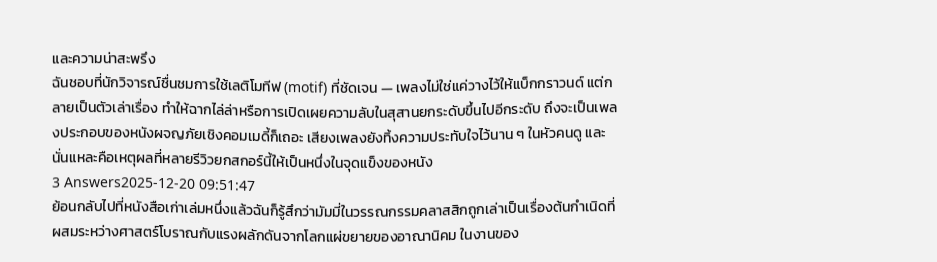และความน่าสะพรึง
ฉันชอบที่นักวิจารณ์ชื่นชมการใช้เลติโมทีฟ (motif) ที่ชัดเจน — เพลงไม่ใช่แค่วางไว้ให้แบ็กกราวนด์ แต่กลายเป็นตัวเล่าเรื่อง ทำให้ฉากไล่ล่าหรือการเปิดเผยความลับในสุสานยกระดับขึ้นไปอีกระดับ ถึงจะเป็นเพลงประกอบของหนังผจญภัยเชิงคอมเมดี้ก็เถอะ เสียงเพลงยังทิ้งความประทับใจไว้นาน ๆ ในหัวคนดู และนั่นแหละคือเหตุผลที่หลายรีวิวยกสกอร์นี้ให้เป็นหนึ่งในจุดแข็งของหนัง
3 Answers2025-12-20 09:51:47
ย้อนกลับไปที่หนังสือเก่าเล่มหนึ่งแล้วฉันก็รู้สึกว่ามัมมี่ในวรรณกรรมคลาสสิกถูกเล่าเป็นเรื่องต้นกำเนิดที่ผสมระหว่างศาสตร์โบราณกับแรงผลักดันจากโลกแผ่ขยายของอาณานิคม ในงานของ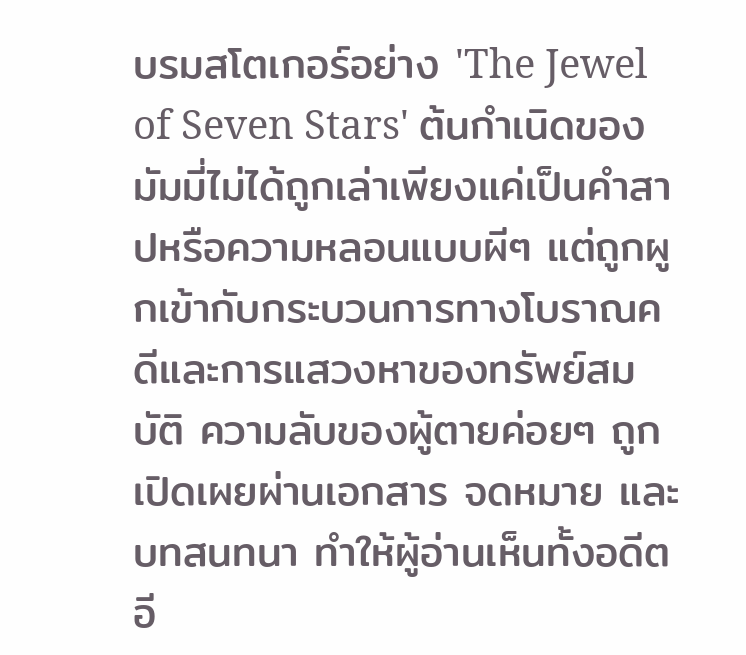บรมสโตเกอร์อย่าง 'The Jewel of Seven Stars' ต้นกำเนิดของมัมมี่ไม่ได้ถูกเล่าเพียงแค่เป็นคำสาปหรือความหลอนแบบผีๆ แต่ถูกผูกเข้ากับกระบวนการทางโบราณคดีและการแสวงหาของทรัพย์สมบัติ ความลับของผู้ตายค่อยๆ ถูกเปิดเผยผ่านเอกสาร จดหมาย และบทสนทนา ทำให้ผู้อ่านเห็นทั้งอดีตอี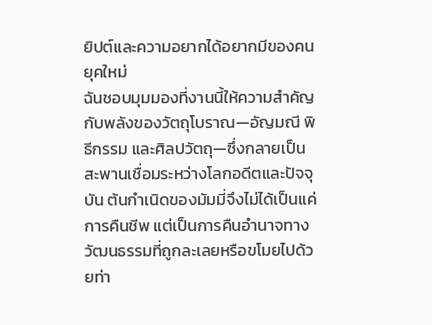ยิปต์และความอยากได้อยากมีของคนยุคใหม่
ฉันชอบมุมมองที่งานนี้ให้ความสำคัญกับพลังของวัตถุโบราณ—อัญมณี พิธีกรรม และศิลปวัตถุ—ซึ่งกลายเป็นสะพานเชื่อมระหว่างโลกอดีตและปัจจุบัน ต้นกำเนิดของมัมมี่จึงไม่ได้เป็นแค่การคืนชีพ แต่เป็นการคืนอำนาจทางวัฒนธรรมที่ถูกละเลยหรือขโมยไปด้วยท่า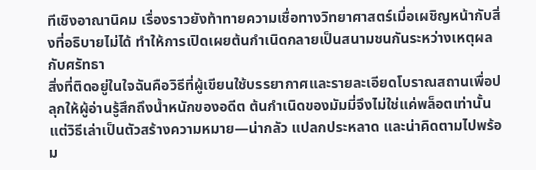ทีเชิงอาณานิคม เรื่องราวยังท้าทายความเชื่อทางวิทยาศาสตร์เมื่อเผชิญหน้ากับสิ่งที่อธิบายไม่ได้ ทำให้การเปิดเผยต้นกำเนิดกลายเป็นสนามชนกันระหว่างเหตุผลกับศรัทธา
สิ่งที่ติดอยู่ในใจฉันคือวิธีที่ผู้เขียนใช้บรรยากาศและรายละเอียดโบราณสถานเพื่อปลุกให้ผู้อ่านรู้สึกถึงน้ำหนักของอดีต ต้นกำเนิดของมัมมี่จึงไม่ใช่แค่พล็อตเท่านั้น แต่วิธีเล่าเป็นตัวสร้างความหมาย—น่ากลัว แปลกประหลาด และน่าคิดตามไปพร้อม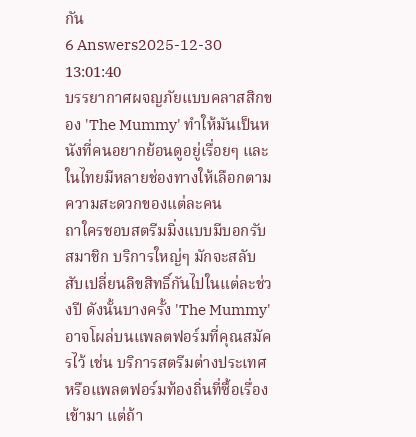กัน
6 Answers2025-12-30 13:01:40
บรรยากาศผจญภัยแบบคลาสสิกของ 'The Mummy' ทำให้มันเป็นหนังที่คนอยากย้อนดูอยู่เรื่อยๆ และในไทยมีหลายช่องทางให้เลือกตามความสะดวกของแต่ละคน
ถาใครชอบสตรีมมิ่งแบบมีบอกรับสมาชิก บริการใหญ่ๆ มักจะสลับสับเปลี่ยนลิขสิทธิ์กันไปในแต่ละช่วงปี ดังนั้นบางครั้ง 'The Mummy' อาจโผล่บนแพลตฟอร์มที่คุณสมัครไว้ เช่น บริการสตรีมต่างประเทศหรือแพลตฟอร์มท้องถิ่นที่ซื้อเรื่องเข้ามา แต่ถ้า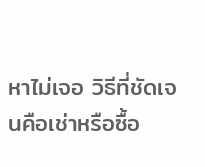หาไม่เจอ วิธีที่ชัดเจนคือเช่าหรือซื้อ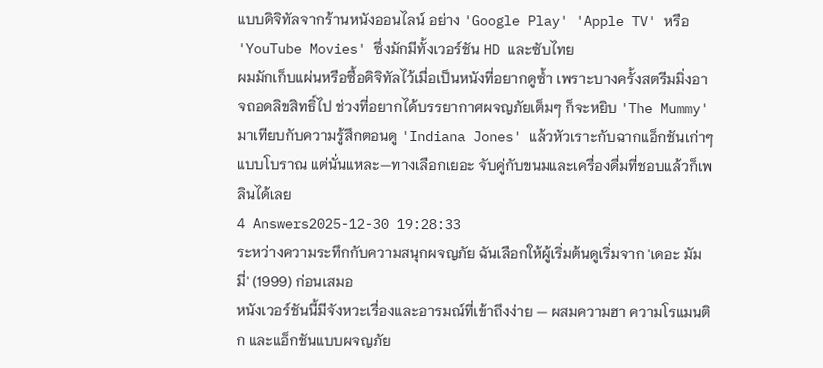แบบดิจิทัลจากร้านหนังออนไลน์ อย่าง 'Google Play' 'Apple TV' หรือ 'YouTube Movies' ซึ่งมักมีทั้งเวอร์ชัน HD และซับไทย
ผมมักเก็บแผ่นหรือซื้อดิจิทัลไว้เมื่อเป็นหนังที่อยากดูซ้ำ เพราะบางครั้งสตรีมมิ่งอาจถอดลิขสิทธิ์ไป ช่วงที่อยากได้บรรยากาศผจญภัยเต็มๆ ก็จะหยิบ 'The Mummy' มาเทียบกับความรู้สึกตอนดู 'Indiana Jones' แล้วหัวเราะกับฉากแอ็กชันเก่าๆ แบบโบราณ แต่นั่นแหละ—ทางเลือกเยอะ จับคู่กับขนมและเครื่องดื่มที่ชอบแล้วก็เพลินได้เลย
4 Answers2025-12-30 19:28:33
ระหว่างความระทึกกับความสนุกผจญภัย ฉันเลือกให้ผู้เริ่มต้นดูเริ่มจาก 'เดอะ มัมมี่' (1999) ก่อนเสมอ
หนังเวอร์ชันนี้มีจังหวะเรื่องและอารมณ์ที่เข้าถึงง่าย — ผสมความฮา ความโรแมนติก และแอ็กชันแบบผจญภัย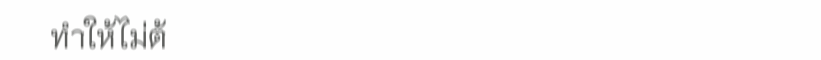ทำให้ไม่ต้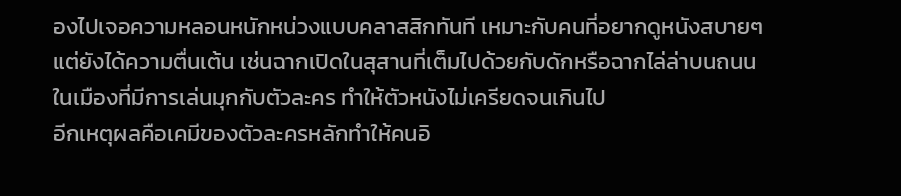องไปเจอความหลอนหนักหน่วงแบบคลาสสิกทันที เหมาะกับคนที่อยากดูหนังสบายๆ แต่ยังได้ความตื่นเต้น เช่นฉากเปิดในสุสานที่เต็มไปด้วยกับดักหรือฉากไล่ล่าบนถนนในเมืองที่มีการเล่นมุกกับตัวละคร ทำให้ตัวหนังไม่เครียดจนเกินไป
อีกเหตุผลคือเคมีของตัวละครหลักทำให้คนอิ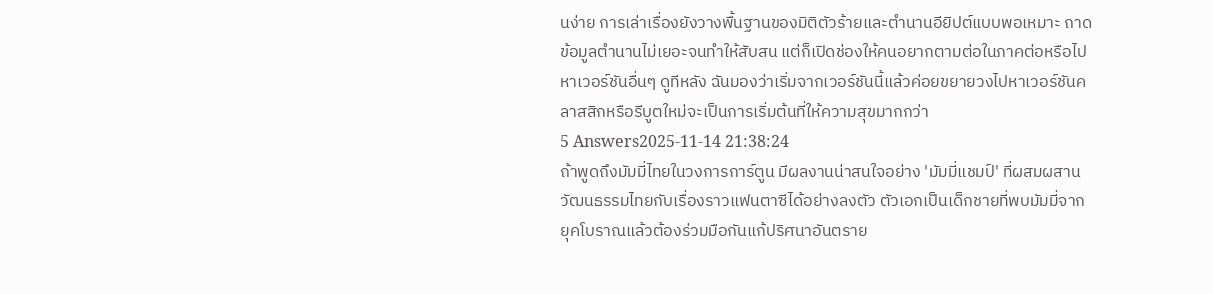นง่าย การเล่าเรื่องยังวางพื้นฐานของมิติตัวร้ายและตำนานอียิปต์แบบพอเหมาะ ถาดข้อมูลตำนานไม่เยอะจนทำให้สับสน แต่ก็เปิดช่องให้คนอยากตามต่อในภาคต่อหรือไปหาเวอร์ชันอื่นๆ ดูทีหลัง ฉันมองว่าเริ่มจากเวอร์ชันนี้แล้วค่อยขยายวงไปหาเวอร์ชันคลาสสิกหรือรีบูตใหม่จะเป็นการเริ่มต้นที่ให้ความสุขมากกว่า
5 Answers2025-11-14 21:38:24
ถ้าพูดถึงมัมมี่ไทยในวงการการ์ตูน มีผลงานน่าสนใจอย่าง 'มัมมี่แชมป์' ที่ผสมผสานวัฒนธรรมไทยกับเรื่องราวแฟนตาซีได้อย่างลงตัว ตัวเอกเป็นเด็กชายที่พบมัมมี่จากยุคโบราณแล้วต้องร่วมมือกันแก้ปริศนาอันตราย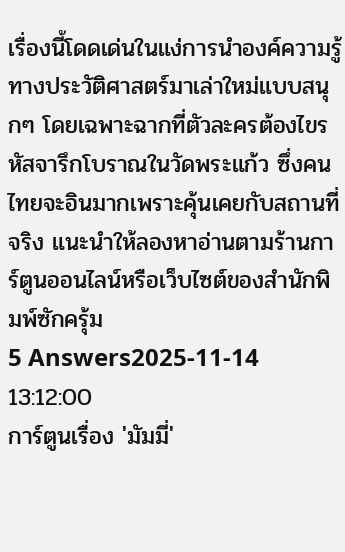เรื่องนี้โดดเด่นในแง่การนำองค์ความรู้ทางประวัติศาสตร์มาเล่าใหม่แบบสนุกๆ โดยเฉพาะฉากที่ตัวละครต้องไขรหัสจารึกโบราณในวัดพระแก้ว ซึ่งคนไทยจะอินมากเพราะคุ้นเคยกับสถานที่จริง แนะนำให้ลองหาอ่านตามร้านการ์ตูนออนไลน์หรือเว็บไซต์ของสำนักพิมพ์ซักครุ้ม
5 Answers2025-11-14 13:12:00
การ์ตูนเรื่อง 'มัมมี่'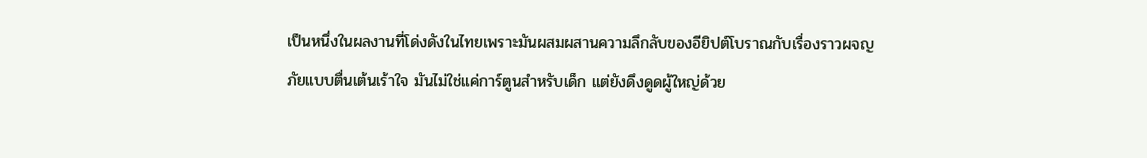เป็นหนึ่งในผลงานที่โด่งดังในไทยเพราะมันผสมผสานความลึกลับของอียิปต์โบราณกับเรื่องราวผจญภัยแบบตื่นเต้นเร้าใจ มันไม่ใช่แค่การ์ตูนสำหรับเด็ก แต่ยังดึงดูดผู้ใหญ่ด้วย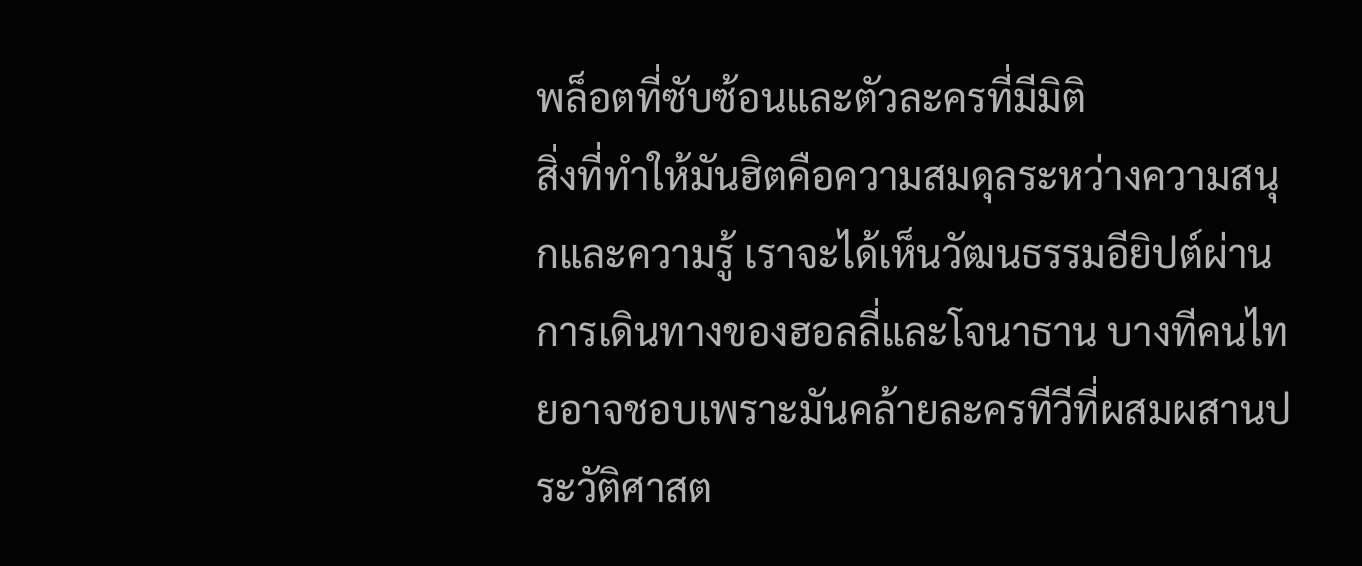พล็อตที่ซับซ้อนและตัวละครที่มีมิติ
สิ่งที่ทำให้มันฮิตคือความสมดุลระหว่างความสนุกและความรู้ เราจะได้เห็นวัฒนธรรมอียิปต์ผ่านการเดินทางของฮอลลี่และโจนาธาน บางทีคนไทยอาจชอบเพราะมันคล้ายละครทีวีที่ผสมผสานประวัติศาสต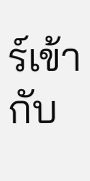ร์เข้ากับ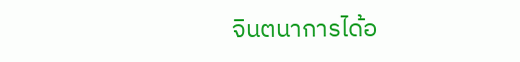จินตนาการได้อ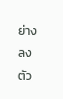ย่างลงตัว